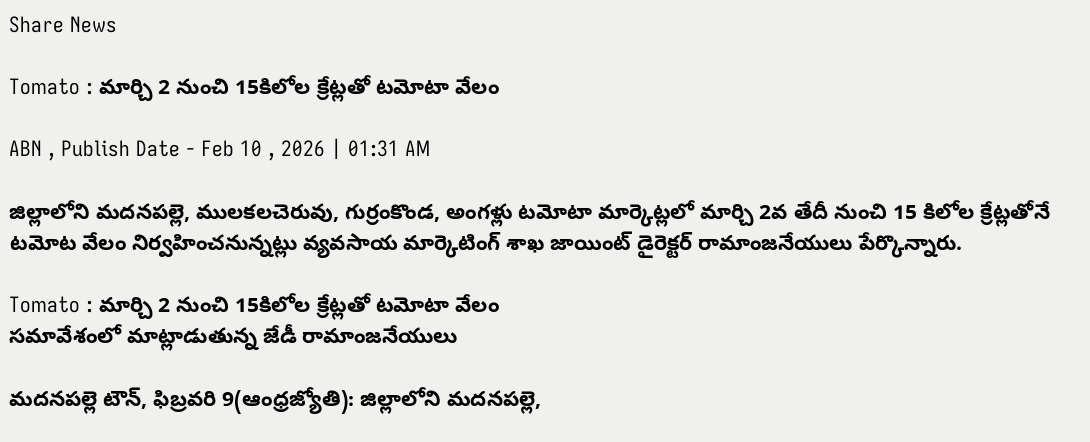Share News

Tomato : మార్చి 2 నుంచి 15కిలోల క్రేట్లతో టమోటా వేలం

ABN , Publish Date - Feb 10 , 2026 | 01:31 AM

జిల్లాలోని మదనపల్లె, ములకలచెరువు, గుర్రంకొండ, అంగళ్లు టమోటా మార్కెట్లలో మార్చి 2వ తేదీ నుంచి 15 కిలోల క్రేట్లతోనే టమోట వేలం నిర్వహించనున్నట్లు వ్యవసాయ మార్కెటింగ్‌ శాఖ జాయింట్‌ డైరెక్టర్‌ రామాంజనేయులు పేర్కొన్నారు.

Tomato : మార్చి 2 నుంచి 15కిలోల క్రేట్లతో టమోటా వేలం
సమావేశంలో మాట్లాడుతున్న జేడీ రామాంజనేయులు

మదనపల్లె టౌన్‌, ఫిబ్రవరి 9(ఆంధ్రజ్యోతి): జిల్లాలోని మదనపల్లె,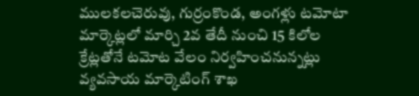ములకలచెరువు, గుర్రంకొండ, అంగళ్లు టమోటా మార్కెట్లలో మార్చి 2వ తేదీ నుంచి 15 కిలోల క్రేట్లతోనే టమోట వేలం నిర్వహించనున్నట్లు వ్యవసాయ మార్కెటింగ్‌ శాఖ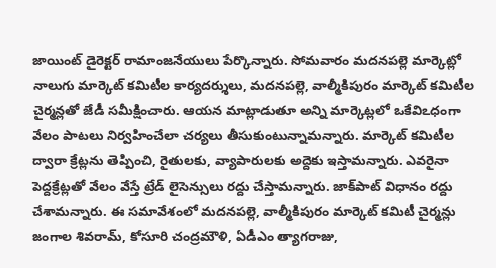జాయింట్‌ డైరెక్టర్‌ రామాంజనేయులు పేర్కొన్నారు. సోమవారం మదనపల్లె మార్కెట్లో నాలుగు మార్కెట్‌ కమిటీల కార్యదర్శులు, మదనపల్లె, వాల్మీకిపురం మార్కెట్‌ కమిటీల చైర్మన్లతో జేడీ సమీక్షించారు. ఆయన మాట్లాడుతూ అన్ని మార్కెట్లలో ఒకేవిఽధంగా వేలం పాటలు నిర్వహించేలా చర్యలు తీసుకుంటున్నామన్నారు. మార్కెట్‌ కమిటీల ద్వారా క్రేట్లను తెప్పించి, రైతులకు, వ్యాపారులకు అద్దెకు ఇస్తామన్నారు. ఎవరైనా పెద్దక్రేట్లతో వేలం వేస్తే ట్రేడ్‌ లైసెన్సులు రద్దు చేస్తామన్నారు. జాక్‌పాట్‌ విధానం రద్దు చేశామన్నారు. ఈ సమావేశంలో మదనపల్లె, వాల్మీకిపురం మార్కెట్‌ కమిటీ చైర్మన్లు జంగాల శివరామ్‌, కోసూరి చంద్రమౌళి, ఏడీఎం త్యాగరాజు,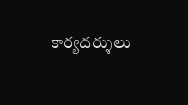కార్యదర్శులు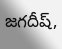జగదీష్‌,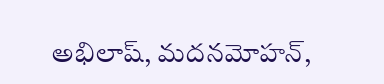అభిలాష్‌, మదనమోహన్‌,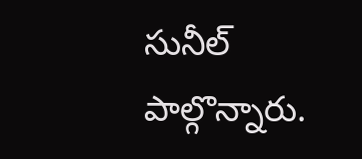సునీల్‌ పాల్గొన్నారు.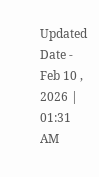Updated Date - Feb 10 , 2026 | 01:31 AM